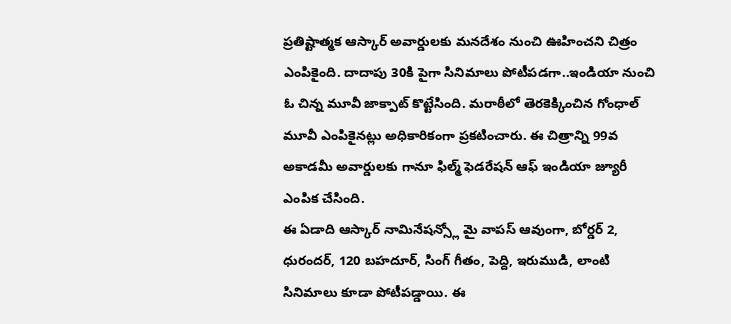ప్రతిష్టాత్మక ఆస్కార్ అవార్డులకు మనదేశం నుంచి ఊహించని చిత్రం ఎంపికైంది. దాదాపు 30కి పైగా సినిమాలు పోటీపడగా..ఇండియా నుంచి ఓ చిన్న మూవీ జాక్పాట్ కొట్టేసింది. మరాఠీలో తెరకెక్కించిన గోంధాల్ మూవీ ఎంపికైనట్లు అధికారికంగా ప్రకటించారు. ఈ చిత్రాన్ని 99వ అకాడమీ అవార్డులకు గానూ ఫిల్మ్ ఫెడరేషన్ ఆఫ్ ఇండియా జ్యూరీ ఎంపిక చేసింది.
ఈ ఏడాది ఆస్కార్ నామినేషన్స్లో మై వాపస్ ఆవుంగా, బోర్డర్ 2, ధురందర్, 120 బహదూర్, సింగ్ గీతం, పెద్ది, ఇరుముడి, లాంటి సినిమాలు కూడా పోటీపడ్డాయి. ఈ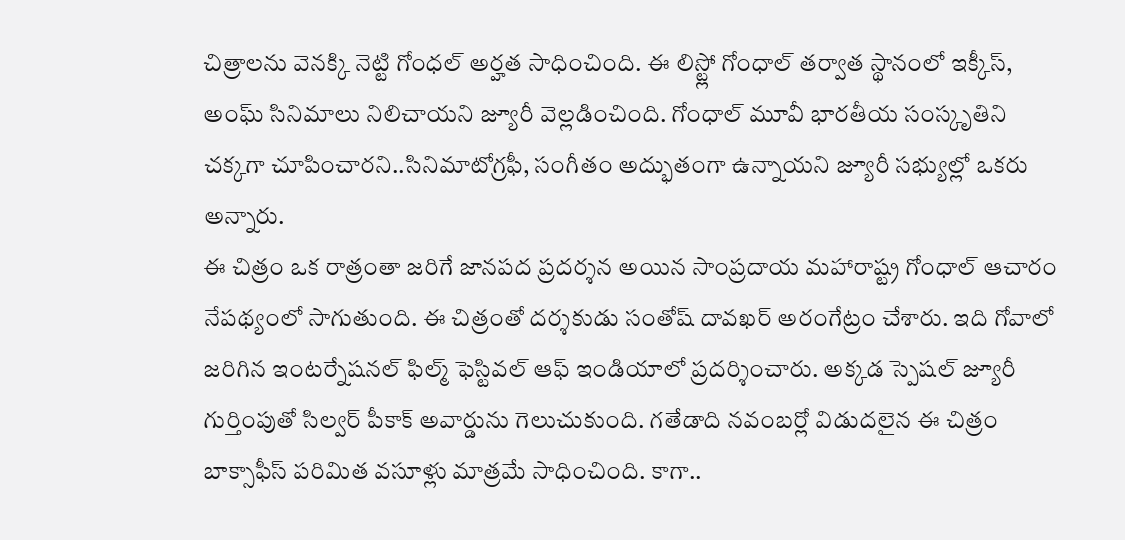చిత్రాలను వెనక్కి నెట్టి గోంధల్ అర్హత సాధించింది. ఈ లిస్ట్లో గోంధాల్ తర్వాత స్థానంలో ఇక్కీస్, అంఘ్ సినిమాలు నిలిచాయని జ్యూరీ వెల్లడించింది. గోంధాల్ మూవీ భారతీయ సంస్కృతిని చక్కగా చూపించారని..సినిమాటోగ్రఫీ, సంగీతం అద్భుతంగా ఉన్నాయని జ్యూరీ సభ్యుల్లో ఒకరు అన్నారు.
ఈ చిత్రం ఒక రాత్రంతా జరిగే జానపద ప్రదర్శన అయిన సాంప్రదాయ మహారాష్ట్ర గోంధాల్ ఆచారం నేపథ్యంలో సాగుతుంది. ఈ చిత్రంతో దర్శకుడు సంతోష్ దావఖర్ అరంగేట్రం చేశారు. ఇది గోవాలో జరిగిన ఇంటర్నేషనల్ ఫిల్మ్ ఫెస్టివల్ ఆఫ్ ఇండియాలో ప్రదర్శించారు. అక్కడ స్పెషల్ జ్యూరీ గుర్తింపుతో సిల్వర్ పీకాక్ అవార్డును గెలుచుకుంది. గతేడాది నవంబర్లో విడుదలైన ఈ చిత్రం బాక్సాఫీస్ పరిమిత వసూళ్లు మాత్రమే సాధించింది. కాగా..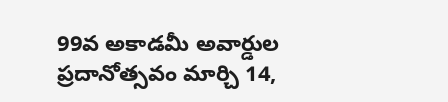99వ అకాడమీ అవార్డుల ప్రదానోత్సవం మార్చి 14,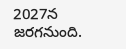2027న జరగనుంది.